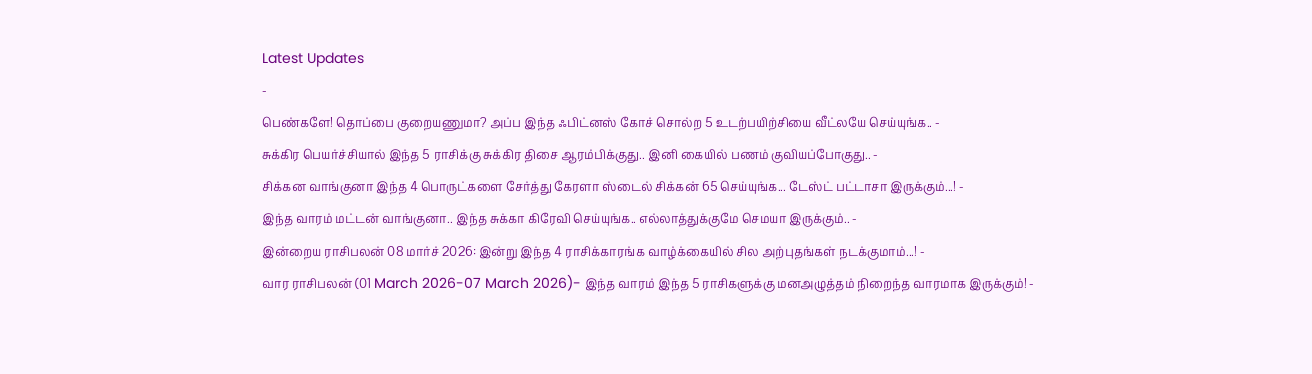Latest Updates
-
பெண்களே! தொப்பை குறையணுமா? அப்ப இந்த ஃபிட்னஸ் கோச் சொல்ற 5 உடற்பயிற்சியை வீட்லயே செய்யுங்க.. -
சுக்கிர பெயர்ச்சியால் இந்த 5 ராசிக்கு சுக்கிர திசை ஆரம்பிக்குது.. இனி கையில் பணம் குவியப்போகுது.. -
சிக்கன வாங்குனா இந்த 4 பொருட்களை சேர்த்து கேரளா ஸ்டைல் சிக்கன் 65 செய்யுங்க... டேஸ்ட் பட்டாசா இருக்கும்...! -
இந்த வாரம் மட்டன் வாங்குனா.. இந்த சுக்கா கிரேவி செய்யுங்க.. எல்லாத்துக்குமே செமயா இருக்கும்.. -
இன்றைய ராசிபலன் 08 மார்ச் 2026: இன்று இந்த 4 ராசிக்காரங்க வாழ்க்கையில் சில அற்புதங்கள் நடக்குமாம்...! -
வார ராசிபலன் (01 March 2026-07 March 2026)- இந்த வாரம் இந்த 5 ராசிகளுக்கு மனஅழுத்தம் நிறைந்த வாரமாக இருக்கும்! -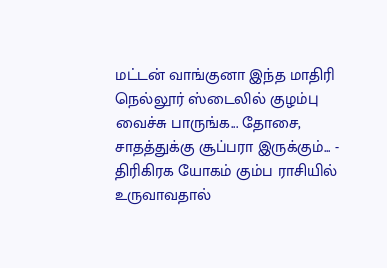மட்டன் வாங்குனா இந்த மாதிரி நெல்லூர் ஸ்டைலில் குழம்பு வைச்சு பாருங்க... தோசை, சாதத்துக்கு சூப்பரா இருக்கும்... -
திரிகிரக யோகம் கும்ப ராசியில் உருவாவதால்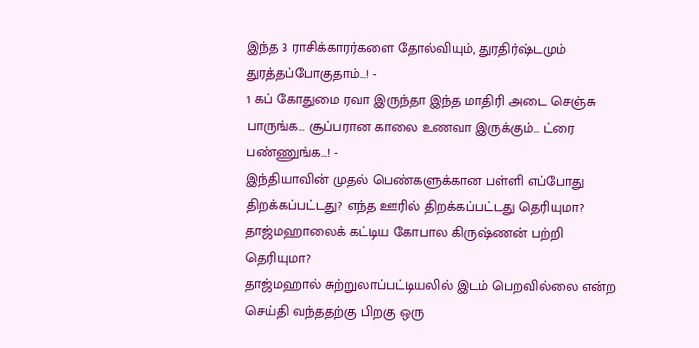இந்த 3 ராசிக்காரர்களை தோல்வியும், துரதிர்ஷ்டமும் துரத்தப்போகுதாம்...! -
1 கப் கோதுமை ரவா இருந்தா இந்த மாதிரி அடை செஞ்சு பாருங்க... சூப்பரான காலை உணவா இருக்கும்... ட்ரை பண்ணுங்க...! -
இந்தியாவின் முதல் பெண்களுக்கான பள்ளி எப்போது திறக்கப்பட்டது? எந்த ஊரில் திறக்கப்பட்டது தெரியுமா?
தாஜ்மஹாலைக் கட்டிய கோபால கிருஷ்ணன் பற்றி தெரியுமா?
தாஜ்மஹால் சுற்றுலாப்பட்டியலில் இடம் பெறவில்லை என்ற செய்தி வந்ததற்கு பிறகு ஒரு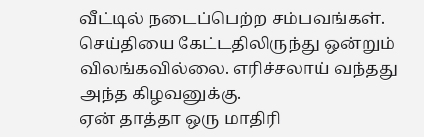வீட்டில் நடைப்பெற்ற சம்பவங்கள்.
செய்தியை கேட்டதிலிருந்து ஒன்றும் விலங்கவில்லை. எரிச்சலாய் வந்தது அந்த கிழவனுக்கு.
ஏன் தாத்தா ஒரு மாதிரி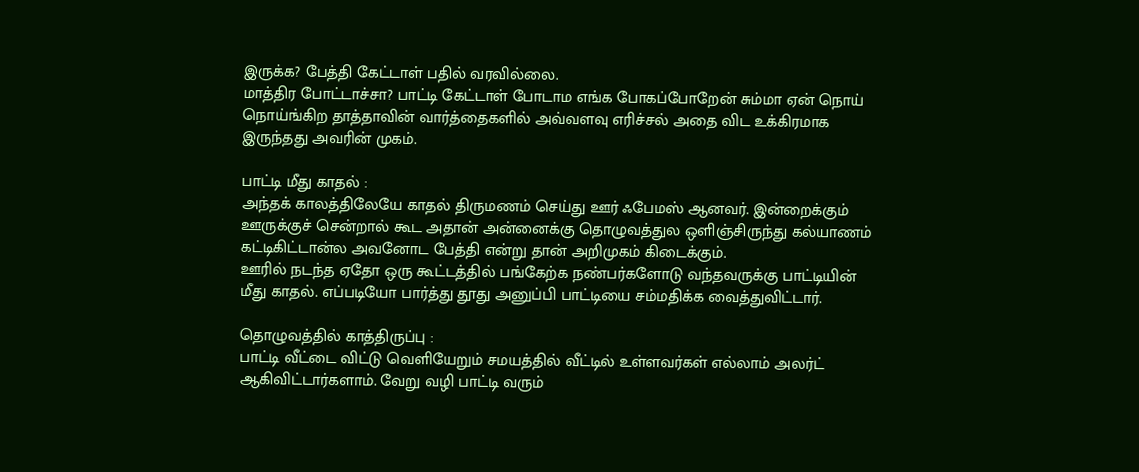இருக்க? பேத்தி கேட்டாள் பதில் வரவில்லை.
மாத்திர போட்டாச்சா? பாட்டி கேட்டாள் போடாம எங்க போகப்போறேன் சும்மா ஏன் நொய் நொய்ங்கிற தாத்தாவின் வார்த்தைகளில் அவ்வளவு எரிச்சல் அதை விட உக்கிரமாக இருந்தது அவரின் முகம்.

பாட்டி மீது காதல் :
அந்தக் காலத்திலேயே காதல் திருமணம் செய்து ஊர் ஃபேமஸ் ஆனவர். இன்றைக்கும் ஊருக்குச் சென்றால் கூட அதான் அன்னைக்கு தொழுவத்துல ஒளிஞ்சிருந்து கல்யாணம் கட்டிகிட்டான்ல அவனோட பேத்தி என்று தான் அறிமுகம் கிடைக்கும்.
ஊரில் நடந்த ஏதோ ஒரு கூட்டத்தில் பங்கேற்க நண்பர்களோடு வந்தவருக்கு பாட்டியின் மீது காதல். எப்படியோ பார்த்து தூது அனுப்பி பாட்டியை சம்மதிக்க வைத்துவிட்டார்.

தொழுவத்தில் காத்திருப்பு :
பாட்டி வீட்டை விட்டு வெளியேறும் சமயத்தில் வீட்டில் உள்ளவர்கள் எல்லாம் அலர்ட் ஆகிவிட்டார்களாம். வேறு வழி பாட்டி வரும்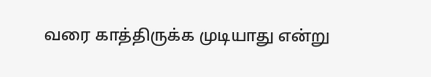வரை காத்திருக்க முடியாது என்று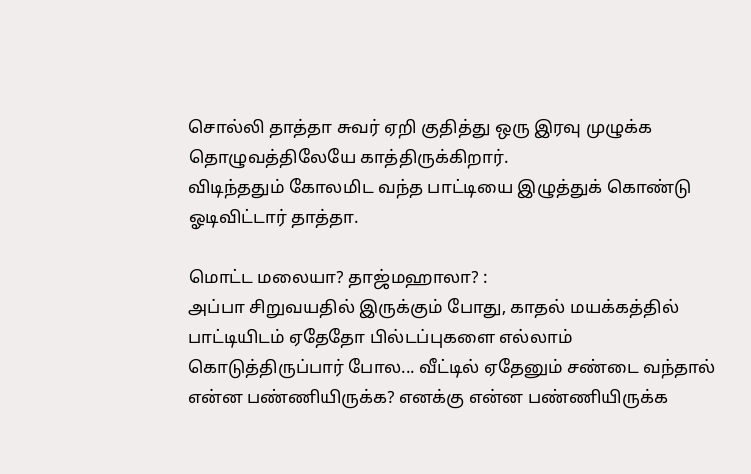சொல்லி தாத்தா சுவர் ஏறி குதித்து ஒரு இரவு முழுக்க தொழுவத்திலேயே காத்திருக்கிறார்.
விடிந்ததும் கோலமிட வந்த பாட்டியை இழுத்துக் கொண்டு ஓடிவிட்டார் தாத்தா.

மொட்ட மலையா? தாஜ்மஹாலா? :
அப்பா சிறுவயதில் இருக்கும் போது, காதல் மயக்கத்தில் பாட்டியிடம் ஏதேதோ பில்டப்புகளை எல்லாம் கொடுத்திருப்பார் போல... வீட்டில் ஏதேனும் சண்டை வந்தால் என்ன பண்ணியிருக்க? எனக்கு என்ன பண்ணியிருக்க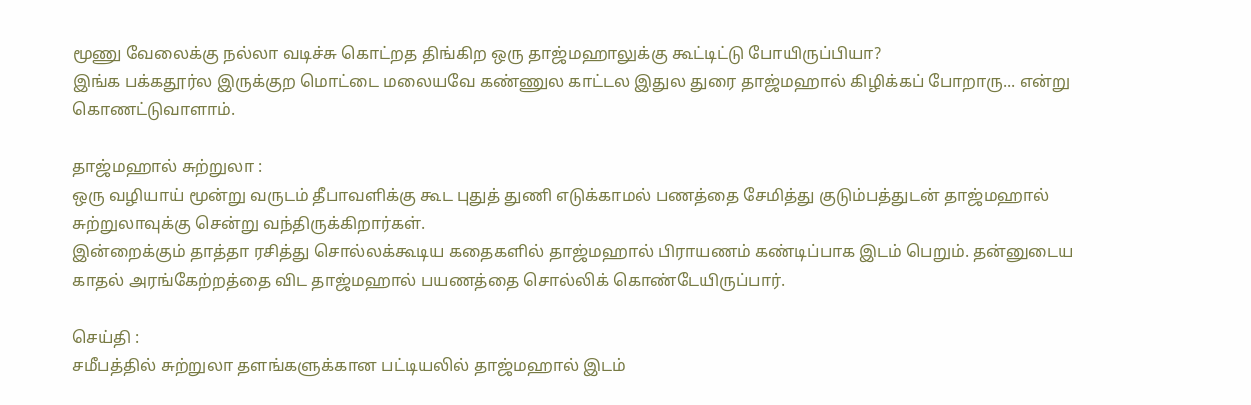மூணு வேலைக்கு நல்லா வடிச்சு கொட்றத திங்கிற ஒரு தாஜ்மஹாலுக்கு கூட்டிட்டு போயிருப்பியா?
இங்க பக்கதூர்ல இருக்குற மொட்டை மலையவே கண்ணுல காட்டல இதுல துரை தாஜ்மஹால் கிழிக்கப் போறாரு... என்று கொணட்டுவாளாம்.

தாஜ்மஹால் சுற்றுலா :
ஒரு வழியாய் மூன்று வருடம் தீபாவளிக்கு கூட புதுத் துணி எடுக்காமல் பணத்தை சேமித்து குடும்பத்துடன் தாஜ்மஹால் சுற்றுலாவுக்கு சென்று வந்திருக்கிறார்கள்.
இன்றைக்கும் தாத்தா ரசித்து சொல்லக்கூடிய கதைகளில் தாஜ்மஹால் பிராயணம் கண்டிப்பாக இடம் பெறும். தன்னுடைய காதல் அரங்கேற்றத்தை விட தாஜ்மஹால் பயணத்தை சொல்லிக் கொண்டேயிருப்பார்.

செய்தி :
சமீபத்தில் சுற்றுலா தளங்களுக்கான பட்டியலில் தாஜ்மஹால் இடம்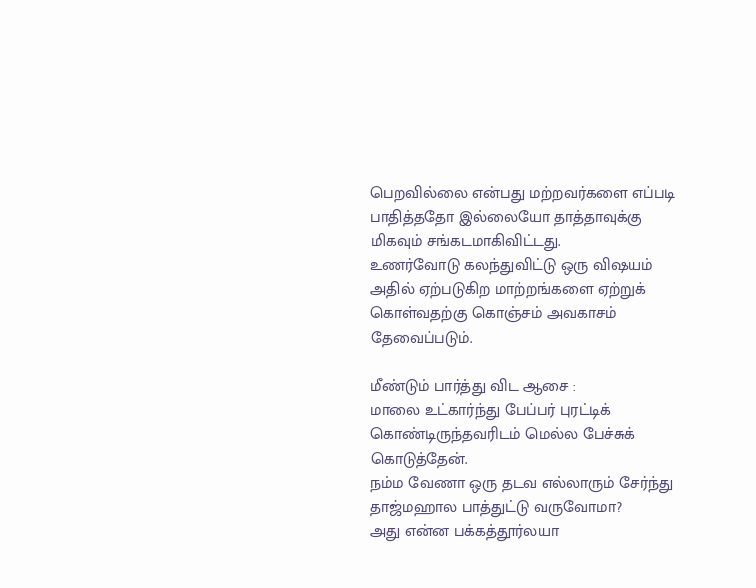பெறவில்லை என்பது மற்றவர்களை எப்படி பாதித்ததோ இல்லையோ தாத்தாவுக்கு மிகவும் சங்கடமாகிவிட்டது.
உணர்வோடு கலந்துவிட்டு ஒரு விஷயம் அதில் ஏற்படுகிற மாற்றங்களை ஏற்றுக் கொள்வதற்கு கொஞ்சம் அவகாசம் தேவைப்படும்.

மீண்டும் பார்த்து விட ஆசை :
மாலை உட்கார்ந்து பேப்பர் புரட்டிக் கொண்டிருந்தவரிடம் மெல்ல பேச்சுக் கொடுத்தேன்.
நம்ம வேணா ஒரு தடவ எல்லாரும் சேர்ந்து தாஜ்மஹால பாத்துட்டு வருவோமா?
அது என்ன பக்கத்தூர்லயா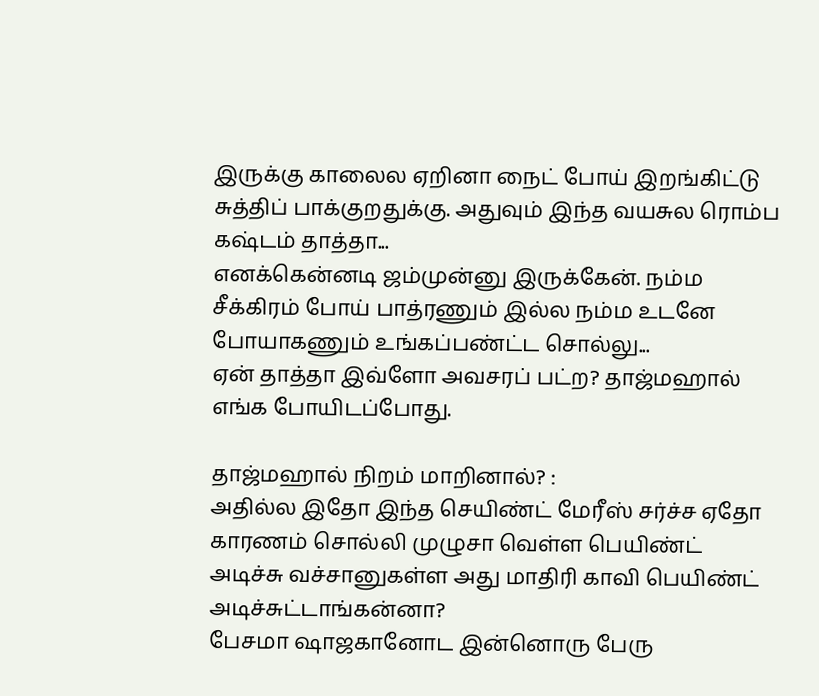இருக்கு காலைல ஏறினா நைட் போய் இறங்கிட்டு சுத்திப் பாக்குறதுக்கு. அதுவும் இந்த வயசுல ரொம்ப கஷ்டம் தாத்தா...
எனக்கென்னடி ஜம்முன்னு இருக்கேன். நம்ம சீக்கிரம் போய் பாத்ரணும் இல்ல நம்ம உடனே போயாகணும் உங்கப்பண்ட்ட சொல்லு...
ஏன் தாத்தா இவ்ளோ அவசரப் பட்ற? தாஜ்மஹால் எங்க போயிடப்போது.

தாஜ்மஹால் நிறம் மாறினால்? :
அதில்ல இதோ இந்த செயிண்ட் மேரீஸ் சர்ச்ச ஏதோ காரணம் சொல்லி முழுசா வெள்ள பெயிண்ட் அடிச்சு வச்சானுகள்ள அது மாதிரி காவி பெயிண்ட் அடிச்சுட்டாங்கன்னா?
பேசமா ஷாஜகானோட இன்னொரு பேரு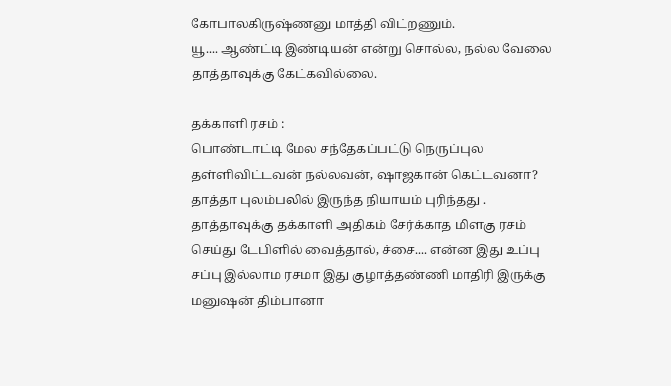கோபாலகிருஷ்ணனு மாத்தி விட்றணும்.
யூ.... ஆண்ட்டி இண்டியன் என்று சொல்ல, நல்ல வேலை தாத்தாவுக்கு கேட்கவில்லை.

தக்காளி ரசம் :
பொண்டாட்டி மேல சந்தேகப்பட்டு நெருப்புல தள்ளிவிட்டவன் நல்லவன், ஷாஜகான் கெட்டவனா?
தாத்தா புலம்பலில் இருந்த நியாயம் புரிந்தது .
தாத்தாவுக்கு தக்காளி அதிகம் சேர்க்காத மிளகு ரசம் செய்து டேபிளில் வைத்தால், ச்சை.... என்ன இது உப்பு சப்பு இல்லாம ரசமா இது குழாத்தண்ணி மாதிரி இருக்கு மனுஷன் திம்பானா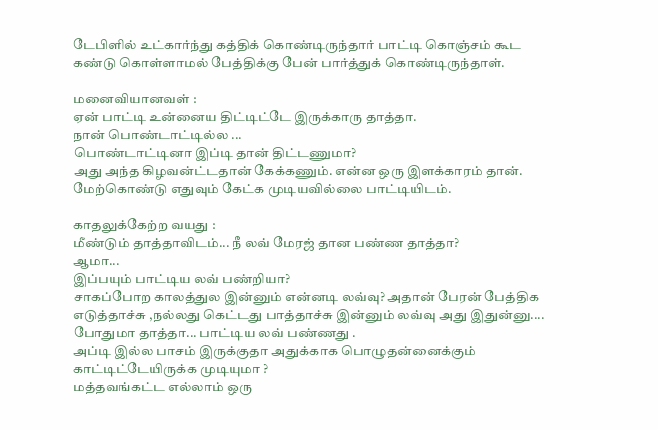டேபிளில் உட்கார்ந்து கத்திக் கொண்டிருந்தார் பாட்டி கொஞ்சம் கூட கண்டு கொள்ளாமல் பேத்திக்கு பேன் பார்த்துக் கொண்டிருந்தாள்.

மனைவியானவள் :
ஏன் பாட்டி உன்னைய திட்டிட்டே இருக்காரு தாத்தா.
நான் பொண்டாட்டில்ல ...
பொண்டாட்டினா இப்டி தான் திட்டணுமா?
அது அந்த கிழவன்ட்டதான் கேக்கணும். என்ன ஒரு இளக்காரம் தான்.
மேற்கொண்டு எதுவும் கேட்க முடியவில்லை பாட்டியிடம்.

காதலுக்கேற்ற வயது :
மீண்டும் தாத்தாவிடம்... நீ லவ் மேரஜ் தான பண்ண தாத்தா?
ஆமா...
இப்பயும் பாட்டிய லவ் பண்றியா?
சாகப்போற காலத்துல இன்னும் என்னடி லவ்வு? அதான் பேரன் பேத்திக எடுத்தாச்சு ,நல்லது கெட்டது பாத்தாச்சு இன்னும் லவ்வு அது இதுன்னு....
போதுமா தாத்தா... பாட்டிய லவ் பண்ணது .
அப்டி இல்ல பாசம் இருக்குதா அதுக்காக பொழுதன்னைக்கும் காட்டிட்டேயிருக்க முடியுமா ?
மத்தவங்கட்ட எல்லாம் ஒரு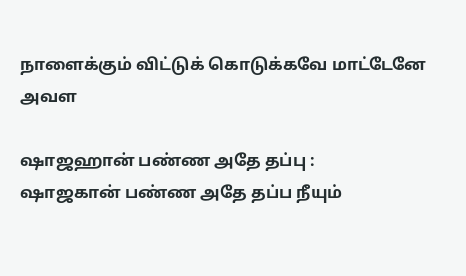நாளைக்கும் விட்டுக் கொடுக்கவே மாட்டேனே அவள

ஷாஜஹான் பண்ண அதே தப்பு :
ஷாஜகான் பண்ண அதே தப்ப நீயும்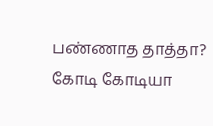பண்ணாத தாத்தா?
கோடி கோடியா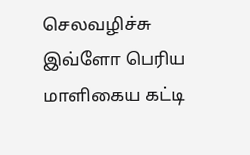செலவழிச்சு இவ்ளோ பெரிய மாளிகைய கட்டி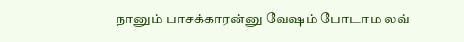நானும் பாசக்காரன்னு வேஷம் போடாம லவ்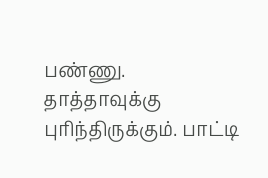பண்ணு.
தாத்தாவுக்கு புரிந்திருக்கும். பாட்டி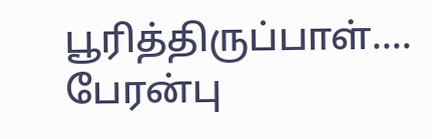பூரித்திருப்பாள்....
பேரன்பு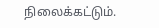நிலைக்கட்டும்.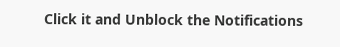Click it and Unblock the Notifications